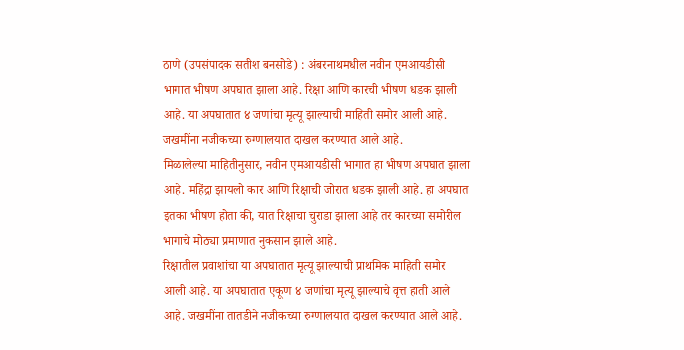ठाणे (उपसंपादक सतीश बनसोडे) : अंबरनाथमधील नवीन एमआयडीसी भागात भीषण अपघात झाला आहे. रिक्षा आणि कारची भीषण धडक झाली आहे. या अपघातात ४ जणांचा मृत्यू झाल्याची माहिती समोर आली आहे. जखमींना नजीकच्या रुग्णालयात दाखल करण्यात आले आहे.
मिळालेल्या माहितीनुसार, नवीन एमआयडीसी भागात हा भीषण अपघात झाला आहे. महिंद्रा झायलो कार आणि रिक्षाची जोरात धडक झाली आहे. हा अपघात इतका भीषण होता की, यात रिक्षाचा चुराडा झाला आहे तर कारच्या समोरील भागाचे मोठ्या प्रमाणात नुकसान झाले आहे.
रिक्षातील प्रवाशांचा या अपघातात मृत्यू झाल्याची प्राथमिक माहिती समोर आली आहे. या अपघातात एकूण ४ जणांचा मृत्यू झाल्याचे वृत्त हाती आले आहे. जखमींना तातडीने नजीकच्या रुग्णालयात दाखल करण्यात आले आहे.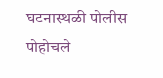घटनास्थळी पोलीस पोहोचले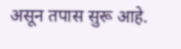असून तपास सुरू आहे.